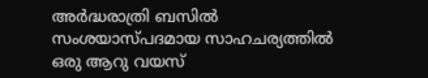അര്‍ദ്ധരാത്രി ബസില്‍ സംശയാസ്പദമായ സാഹചര്യത്തില്‍ ഒരു ആറു വയസ്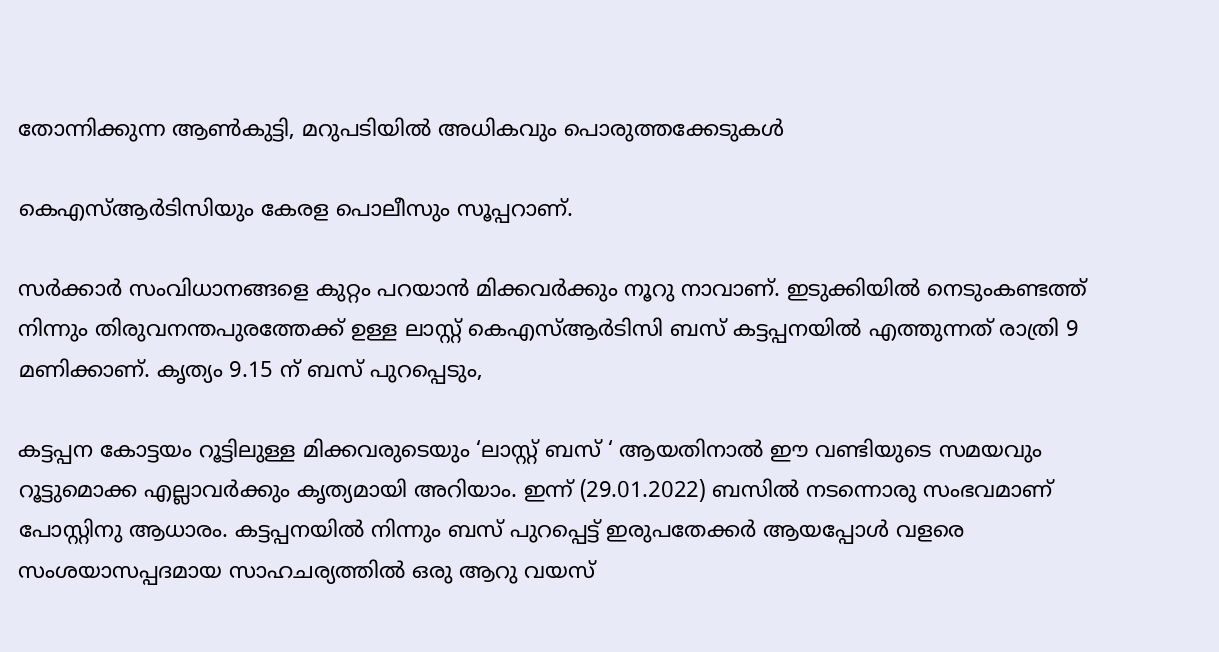തോന്നിക്കുന്ന ആണ്‍കുട്ടി, മറുപടിയില്‍ അധികവും പൊരുത്തക്കേടുകള്‍‌

കെഎസ്ആര്‍ടിസിയും കേരള പൊലീസും സൂപ്പറാണ്.

സര്‍ക്കാര്‍ സംവിധാനങ്ങളെ കുറ്റം പറയാന്‍ മിക്കവര്‍ക്കും നൂറു നാവാണ്. ഇടുക്കിയില്‍ നെടുംകണ്ടത്ത് നിന്നും തിരുവനന്തപുരത്തേക്ക് ഉള്ള ലാസ്റ്റ് കെഎസ്ആര്‍ടിസി ബസ് കട്ടപ്പനയില്‍ എത്തുന്നത് രാത്രി 9 മണിക്കാണ്. കൃത്യം 9.15 ന് ബസ് പുറപ്പെടും,

കട്ടപ്പന കോട്ടയം റൂട്ടിലുള്ള മിക്കവരുടെയും ‘ലാസ്റ്റ് ബസ് ‘ ആയതിനാല്‍ ഈ വണ്ടിയുടെ സമയവും റൂട്ടുമൊക്ക എല്ലാവര്‍ക്കും കൃത്യമായി അറിയാം. ഇന്ന് (29.01.2022) ബസില്‍ നടന്നൊരു സംഭവമാണ് പോസ്റ്റിനു ആധാരം. കട്ടപ്പനയില്‍ നിന്നും ബസ് പുറപ്പെട്ട് ഇരുപതേക്കര്‍ ആയപ്പോള്‍ വളരെ സംശയാസപ്പദമായ സാഹചര്യത്തില്‍ ഒരു ആറു വയസ്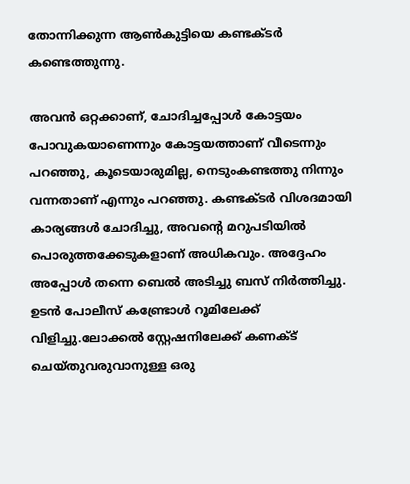തോന്നിക്കുന്ന ആണ്‍കുട്ടിയെ കണ്ടക്ടര്‍ കണ്ടെത്തുന്നു.

അവന്‍ ഒറ്റക്കാണ്, ചോദിച്ചപ്പോള്‍ കോട്ടയം പോവുകയാണെന്നും കോട്ടയത്താണ് വീടെന്നും പറഞ്ഞു, കൂടെയാരുമില്ല, നെടുംകണ്ടത്തു നിന്നും വന്നതാണ് എന്നും പറഞ്ഞു. കണ്ടക്ടര്‍ വിശദമായി കാര്യങ്ങള്‍ ചോദിച്ചു, അവന്റെ മറുപടിയില്‍ പൊരുത്തക്കേടുകളാണ് അധികവും. അദ്ദേഹം അപ്പോള്‍ തന്നെ ബെല്‍ അടിച്ചു ബസ് നിര്‍ത്തിച്ചു. ഉടന്‍ പോലീസ് കണ്ട്രോള്‍ റൂമിലേക്ക് വിളിച്ചു.ലോക്കല്‍ സ്റ്റേഷനിലേക്ക് കണക്ട് ചെയ്തുവരുവാനുള്ള ഒരു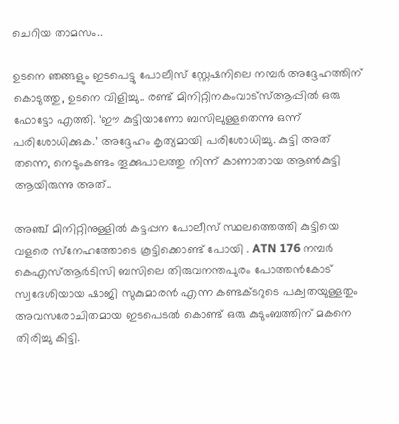ചെറിയ താമസം..

ഉടനെ ഞങ്ങളും ഇടപെട്ടു പോലീസ് സ്റ്റേഷനിലെ നമ്പര്‍ അദ്ദേഹത്തിന് കൊടുത്തു, ഉടനെ വിളിച്ചു.. രണ്ട് മിനിറ്റിനകംവാട്‌സ്ആപ്പില്‍ ഒരു ഫോട്ടോ എത്തി. ‘ഈ കുട്ടിയാണോ ബസിലുള്ളതെന്നു ഒന്ന് പരിശോധിക്കുക.’ അദ്ദേഹം കൃത്യമായി പരിശോധിച്ചു. കുട്ടി അത് തന്നെ, നെടുംകണ്ടം തൂക്കുപാലത്തു നിന്ന് കാണാതായ ആണ്‍കുട്ടി ആയിരുന്നു അത്..

അഞ്ച് മിനിറ്റിനുള്ളില്‍ കട്ടപ്പന പോലീസ് സ്ഥലത്തെത്തി കുട്ടിയെ വളരെ സ്‌നേഹത്തോടെ കൂട്ടിക്കൊണ്ട് പോയി . ATN 176 നമ്പര്‍ കെഎസ്ആര്‍ടിസി ബസിലെ തിരുവനന്തപുരം പോത്തന്‍കോട് സ്വദേശിയായ ഷാജി സുകുമാരന്‍ എന്ന കണ്ടക്ടറുടെ പക്വതയുള്ളതും അവസരോചിതമായ ഇടപെടല്‍ കൊണ്ട് ഒരു കുടുംബത്തിന് മകനെ തിരിച്ചു കിട്ടി.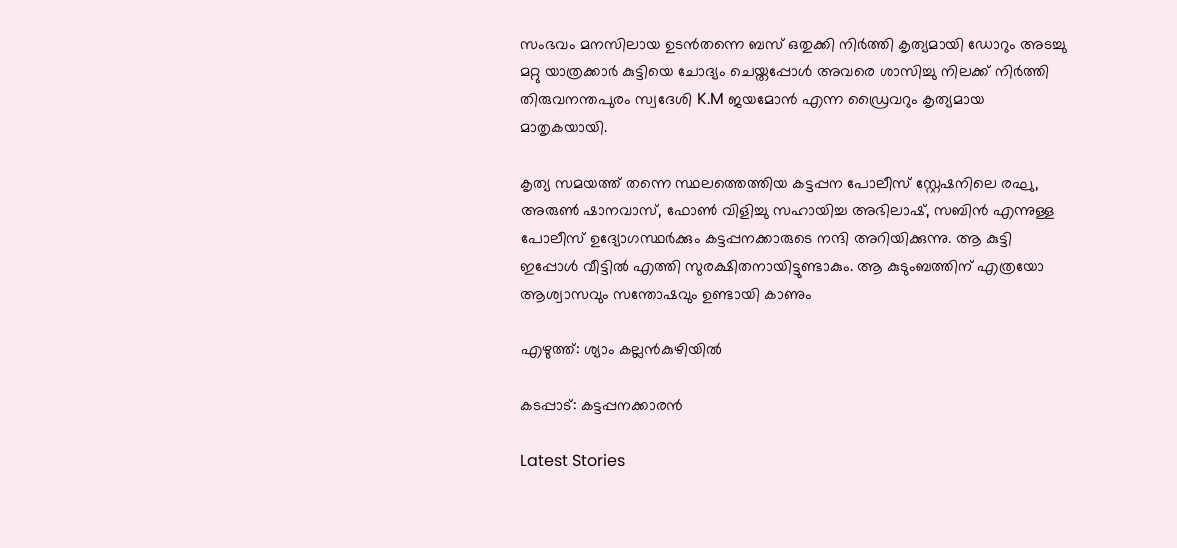സംഭവം മനസിലായ ഉടന്‍തന്നെ ബസ് ഒതുക്കി നിര്‍ത്തി കൃത്യമായി ഡോറും അടച്ചു മറ്റു യാത്രക്കാര്‍ കുട്ടിയെ ചോദ്യം ചെയ്തപ്പോള്‍ അവരെ ശാസിച്ചു നിലക്ക് നിര്‍ത്തി തിരുവനന്തപുരം സ്വദേശി K.M ജയമോന്‍ എന്ന ഡ്രൈവറും കൃത്യമായ മാതൃകയായി.

കൃത്യ സമയത്ത് തന്നെ സ്ഥലത്തെത്തിയ കട്ടപ്പന പോലീസ് സ്റ്റേഷനിലെ രഘു, അരുണ്‍ ഷാനവാസ്, ഫോണ്‍ വിളിച്ചു സഹായിച്ച അഭിലാഷ്, സബിന്‍ എന്നുള്ള പോലീസ് ഉദ്യോഗസ്ഥര്‍ക്കും കട്ടപ്പനക്കാരുടെ നന്ദി അറിയിക്കുന്നു. ആ കുട്ടി ഇപ്പോള്‍ വീട്ടില്‍ എത്തി സുരക്ഷിതനായിട്ടുണ്ടാകും. ആ കുടുംബത്തിന് എത്രയോ ആശ്വാസവും സന്തോഷവും ഉണ്ടായി കാണും

എഴുത്ത്: ശ്യാം കല്ലന്‍കുഴിയില്‍

കടപ്പാട്: കട്ടപ്പനക്കാരന്‍

Latest Stories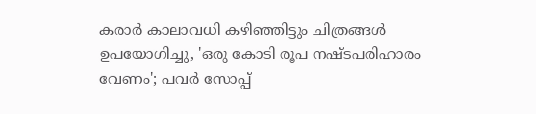കരാര്‍ കാലാവധി കഴിഞ്ഞിട്ടും ചിത്രങ്ങള്‍ ഉപയോഗിച്ചു, 'ഒരു കോടി രൂപ നഷ്ടപരിഹാരം വേണം'; പവർ സോപ്പ്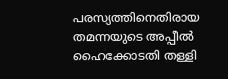പരസ്യത്തിനെതിരായ തമന്നയുടെ അപ്പീൽ ഹൈക്കോടതി തള്ളി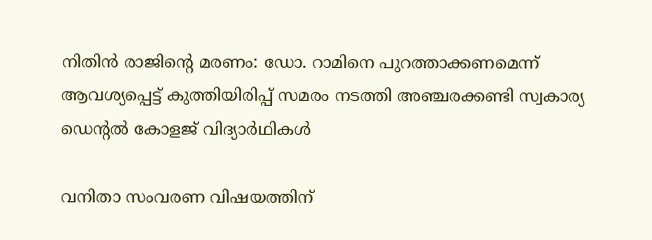നിതിന്‍ രാജിന്റെ മരണം: ഡോ. റാമിനെ പുറത്താക്കണമെന്ന് ആവശ്യപ്പെട്ട് കുത്തിയിരിപ്പ് സമരം നടത്തി അഞ്ചരക്കണ്ടി സ്വകാര്യ ഡെന്റല്‍ കോളജ് വിദ്യാര്‍ഥികള്‍

വനിതാ സംവരണ വിഷയത്തിന്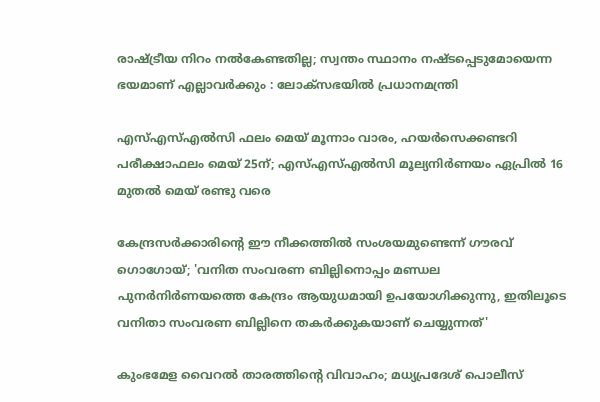രാഷ്ട്രീയ നിറം നൽകേണ്ടതില്ല; സ്വന്തം സ്ഥാനം നഷ്ടപ്പെടുമോയെന്ന ഭയമാണ് എല്ലാവർക്കും : ലോക്‌സഭയിൽ പ്രധാനമന്ത്രി

എസ്എസ്എൽസി ഫലം മെയ് മൂന്നാം വാരം, ഹയർസെക്കണ്ടറി പരീക്ഷാഫലം മെയ് 25ന്; എസ്എസ്എൽസി മൂല്യനിർണയം ഏപ്രിൽ 16 മുതൽ മെയ്‌ രണ്ടു വരെ

കേന്ദ്രസര്‍ക്കാരിന്റെ ഈ നീക്കത്തില്‍ സംശയമുണ്ടെന്ന് ഗൗരവ് ഗൊഗോയ്; 'വനിത സംവരണ ബില്ലിനൊപ്പം മണ്ഡല പുനര്‍നിര്‍ണയത്തെ കേന്ദ്രം ആയുധമായി ഉപയോഗിക്കുന്നു, ഇതിലൂടെ വനിതാ സംവരണ ബില്ലിനെ തകര്‍ക്കുകയാണ് ചെയ്യുന്നത്'

കുംഭമേള വൈറൽ താരത്തിൻ്റെ വിവാഹം; മധ്യപ്രദേശ് പൊലീസ്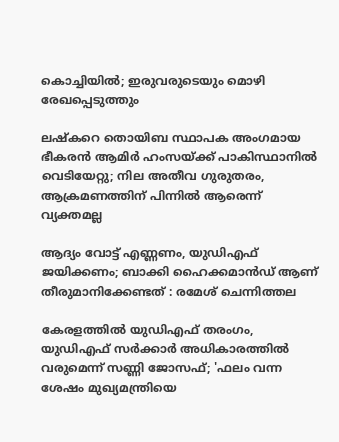കൊച്ചിയിൽ; ഇരുവരുടെയും മൊഴി രേഖപ്പെടുത്തും

ലഷ്‌കറെ തൊയിബ സ്ഥാപക അംഗമായ ഭീകരന്‍ ആമിര്‍ ഹംസയ്ക്ക് പാകിസ്ഥാനില്‍ വെടിയേറ്റു; നില അതീവ ഗുരുതരം, ആക്രമണത്തിന് പിന്നില്‍ ആരെന്ന് വ്യക്തമല്ല

ആദ്യം വോട്ട് എണ്ണണം, യുഡിഎഫ് ജയിക്കണം; ബാക്കി ഹൈക്കമാൻഡ് ആണ് തീരുമാനിക്കേണ്ടത് : രമേശ് ചെന്നിത്തല

കേരളത്തില്‍ യുഡിഎഫ് തരംഗം, യുഡിഎഫ് സര്‍ക്കാര്‍ അധികാരത്തില്‍ വരുമെന്ന് സണ്ണി ജോസഫ്; 'ഫലം വന്ന ശേഷം മുഖ്യമന്ത്രിയെ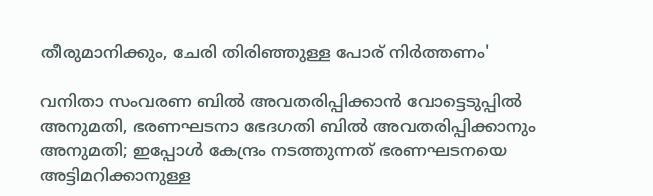തീരുമാനിക്കും, ചേരി തിരിഞ്ഞുള്ള പോര് നിര്‍ത്തണം'

വനിതാ സംവരണ ബില്‍ അവതരിപ്പിക്കാന്‍ വോട്ടെടുപ്പില്‍ അനുമതി, ഭരണഘടനാ ഭേദഗതി ബില്‍ അവതരിപ്പിക്കാനും അനുമതി; ഇപ്പോള്‍ കേന്ദ്രം നടത്തുന്നത് ഭരണഘടനയെ അട്ടിമറിക്കാനുള്ള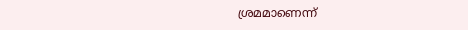ശ്രമമാണെന്ന്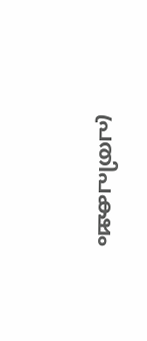പ്രതിപക്ഷം